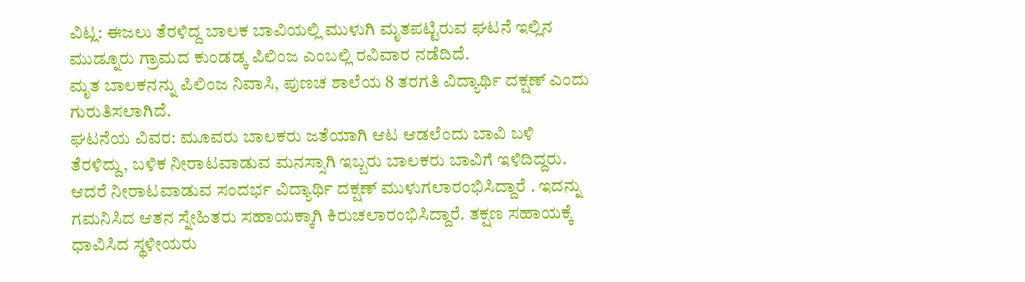ವಿಟ್ಲ: ಈಜಲು ತೆರಳಿದ್ದ ಬಾಲಕ ಬಾವಿಯಲ್ಲಿ ಮುಳುಗಿ ಮೃತಪಟ್ಟಿರುವ ಘಟನೆ ಇಲ್ಲಿನ ಮುಡ್ನೂರು ಗ್ರಾಮದ ಕುಂಡಡ್ಕ ಪಿಲಿಂಜ ಎಂಬಲ್ಲಿ ರವಿವಾರ ನಡೆದಿದೆ.
ಮೃತ ಬಾಲಕನನ್ನು ಪಿಲಿಂಜ ನಿವಾಸಿ, ಪುಣಚ ಶಾಲೆಯ 8 ತರಗತಿ ವಿದ್ಯಾರ್ಥಿ ದಕ್ಷಣ್ ಎಂದು ಗುರುತಿಸಲಾಗಿದೆ.
ಘಟನೆಯ ವಿವರ: ಮೂವರು ಬಾಲಕರು ಜತೆಯಾಗಿ ಆಟ ಆಡಲೆಂದು ಬಾವಿ ಬಳಿ ತೆರಳಿದ್ದು, ಬಳಿಕ ನೀರಾಟವಾಡುವ ಮನಸ್ಸಾಗಿ ಇಬ್ಬರು ಬಾಲಕರು ಬಾವಿಗೆ ಇಳಿದಿದ್ದರು. ಆದರೆ ನೀರಾಟವಾಡುವ ಸಂದರ್ಭ ವಿದ್ಯಾರ್ಥಿ ದಕ್ಷಣ್ ಮುಳುಗಲಾರಂಭಿಸಿದ್ದಾರೆ . ಇದನ್ನು ಗಮನಿಸಿದ ಆತನ ಸ್ನೇಹಿತರು ಸಹಾಯಕ್ಕಾಗಿ ಕಿರುಚಲಾರಂಭಿಸಿದ್ದಾರೆ. ತಕ್ಷಣ ಸಹಾಯಕ್ಕೆ ಧಾವಿಸಿದ ಸ್ಥಳೀಯರು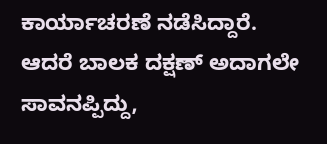ಕಾರ್ಯಾಚರಣೆ ನಡೆಸಿದ್ದಾರೆ. ಆದರೆ ಬಾಲಕ ದಕ್ಷಣ್ ಅದಾಗಲೇ ಸಾವನಪ್ಪಿದ್ದು,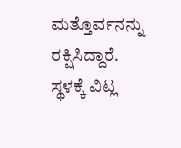ಮತ್ತೊರ್ವನನ್ನು ರಕ್ಷಿಸಿದ್ದಾರೆ. ಸ್ಥಳಕ್ಕೆ ವಿಟ್ಲ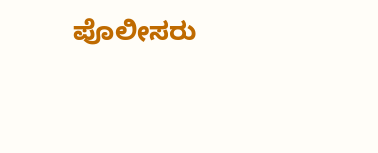ಪೊಲೀಸರು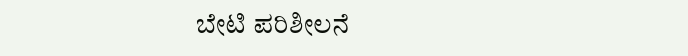ಬೇಟಿ ಪರಿಶೀಲನೆ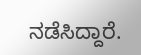ನಡೆಸಿದ್ದಾರೆ.